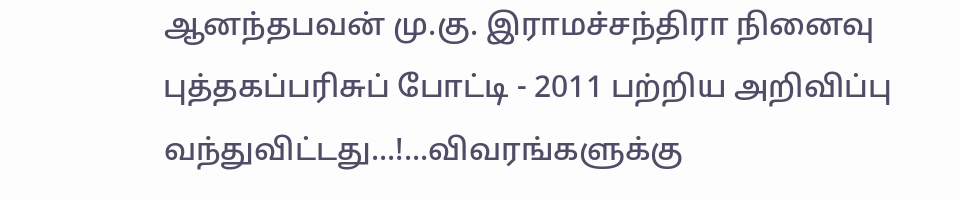ஆனந்தபவன் மு.கு. இராமச்சந்திரா நினைவு புத்தகப்பரிசுப் போட்டி - 2011 பற்றிய அறிவிப்பு வந்துவிட்டது...!...விவரங்களுக்கு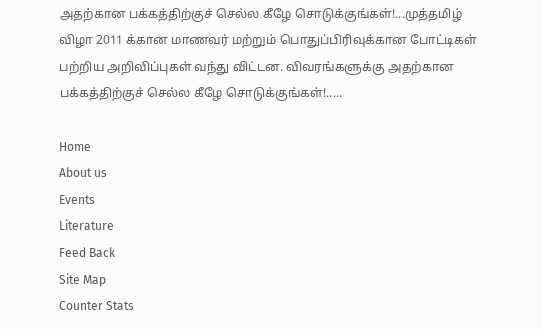அதற்கான பக்கத்திற்குச் செல்ல கீழே சொடுக்குங்கள்!...முத்தமிழ் விழா 2011 க்கான மாணவர் மற்றும் பொதுப்பிரிவுக்கான போட்டிகள் பற்றிய அறிவிப்புகள் வந்து விட்டன. விவரங்களுக்கு அதற்கான பக்கத்திற்குச் செல்ல கீழே சொடுக்குங்கள்!.....

Home
About us
Events
Literature
Feed Back
Site Map
Counter Stats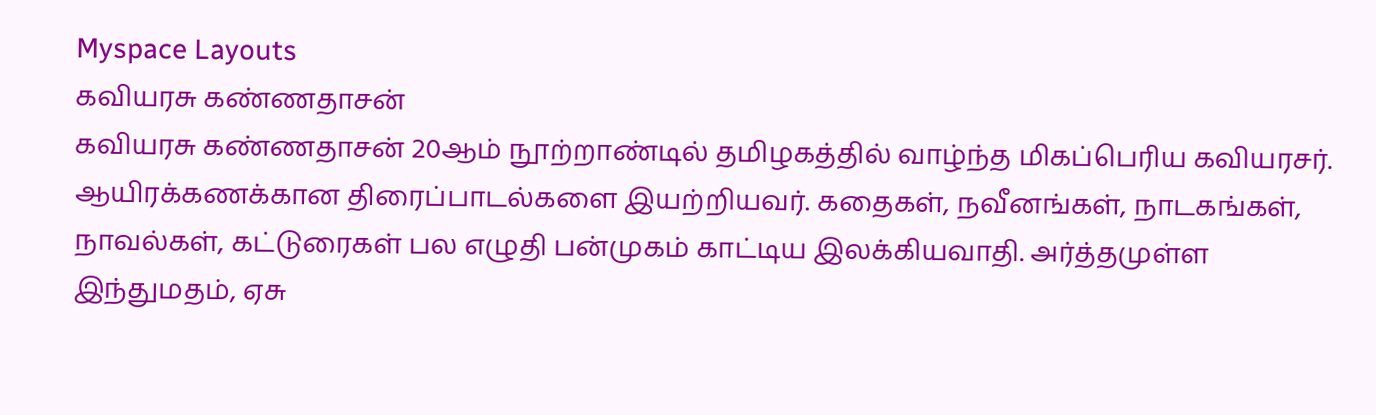Myspace Layouts
கவியரசு கண்ணதாசன்
கவியரசு கண்ணதாசன் 20ஆம் நூற்றாண்டில் தமிழகத்தில் வாழ்ந்த மிகப்பெரிய கவியரசர். ஆயிரக்கணக்கான திரைப்பாடல்களை இயற்றியவர். கதைகள், நவீனங்கள், நாடகங்கள், நாவல்கள், கட்டுரைகள் பல எழுதி பன்முகம் காட்டிய இலக்கியவாதி. அர்த்தமுள்ள இந்துமதம், ஏசு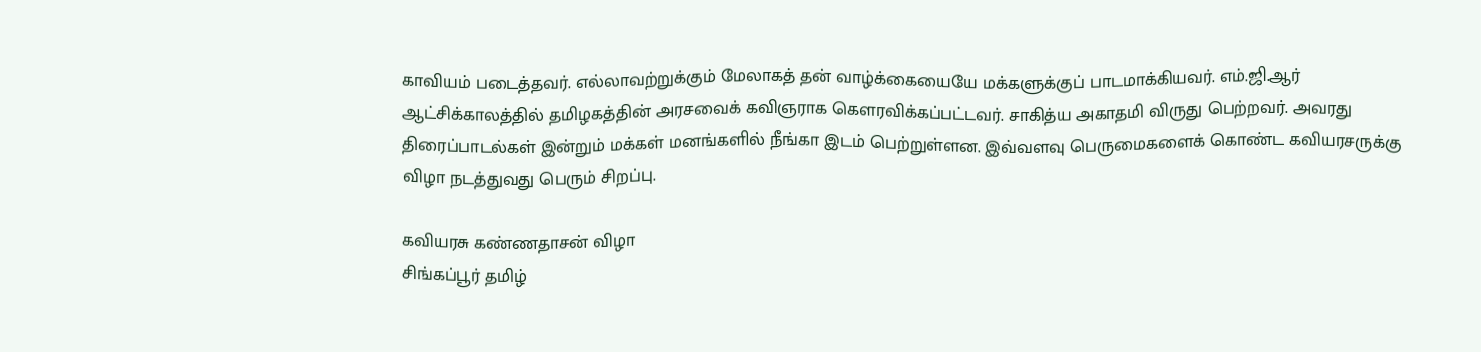காவியம் படைத்தவர். எல்லாவற்றுக்கும் மேலாகத் தன் வாழ்க்கையையே மக்களுக்குப் பாடமாக்கியவர். எம்.ஜி.ஆர் ஆட்சிக்காலத்தில் தமிழகத்தின் அரசவைக் கவிஞராக கௌரவிக்கப்பட்டவர். சாகித்ய அகாதமி விருது பெற்றவர். அவரது திரைப்பாடல்கள் இன்றும் மக்கள் மனங்களில் நீங்கா இடம் பெற்றுள்ளன. இவ்வளவு பெருமைகளைக் கொண்ட கவியரசருக்கு விழா நடத்துவது பெரும் சிறப்பு.

கவியரசு கண்ணதாசன் விழா
சிங்கப்பூர் தமிழ்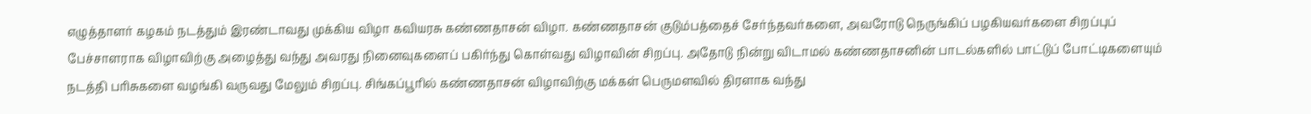எழுத்தாளர் கழகம் நடத்தும் இரண்டாவது முக்கிய விழா கவியரசு கண்ணதாசன் விழா. கண்ணதாசன் குடும்பத்தைச் சேர்ந்தவர்களை, அவரோடு நெருங்கிப் பழகியவர்களை சிறப்புப் பேச்சாளராக விழாவிற்கு அழைத்து வந்து அவரது நினைவுகளைப் பகிர்ந்து கொள்வது விழாவின் சிறப்பு. அதோடு நின்று விடாமல் கண்ணதாசனின் பாடல்களில் பாட்டுப் போட்டிகளையும் நடத்தி பரிசுகளை வழங்கி வருவது மேலும் சிறப்பு. சிங்கப்பூரில் கண்ணதாசன் விழாவிற்கு மக்கள் பெருமளவில் திரளாக வந்து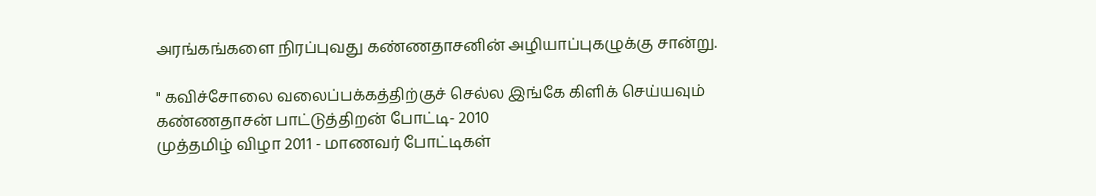அரங்கங்களை நிரப்புவது கண்ணதாசனின் அழியாப்புகழுக்கு சான்று.

" கவிச்சோலை வலைப்பக்கத்திற்குச் செல்ல இங்கே கிளிக் செய்யவும்
கண்ணதாசன் பாட்டுத்திறன் போட்டி- 2010
முத்தமிழ் விழா 2011 - மாணவர் போட்டிகள்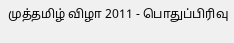முத்தமிழ் விழா 2011 - பொதுப்பிரிவு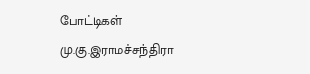போட்டிகள்
மு.கு.இராமச்சந்திரா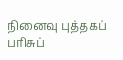நினைவு புத்தகப் பரிசுப்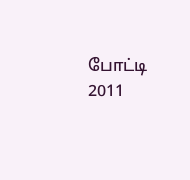போட்டி 2011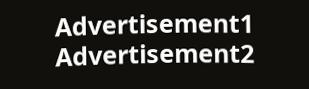Advertisement1
Advertisement2